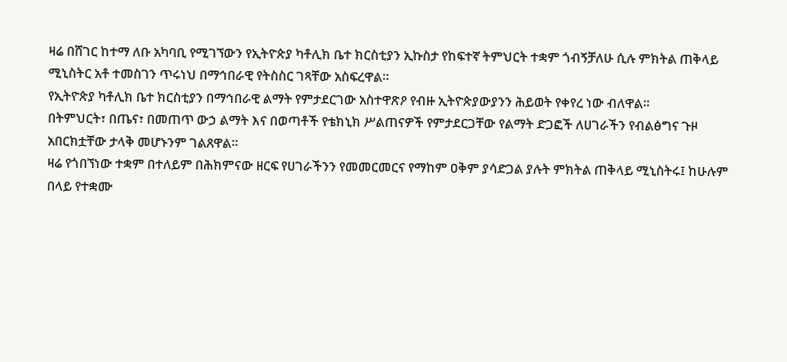ዛሬ በሸገር ከተማ ለቡ አካባቢ የሚገኘውን የኢትዮጵያ ካቶሊክ ቤተ ክርስቲያን ኢኩስታ የከፍተኛ ትምህርት ተቋም ጎብኝቻለሁ ሲሉ ምክትል ጠቅላይ ሚኒስትር አቶ ተመስገን ጥሩነህ በማኅበራዊ የትስስር ገጻቸው አስፍረዋል።
የኢትዮጵያ ካቶሊክ ቤተ ክርስቲያን በማኅበራዊ ልማት የምታደርገው አስተዋጽዖ የብዙ ኢትዮጵያውያንን ሕይወት የቀየረ ነው ብለዋል።
በትምህርት፣ በጤና፣ በመጠጥ ውኃ ልማት እና በወጣቶች የቴክኒክ ሥልጠናዎች የምታደርጋቸው የልማት ድጋፎች ለሀገራችን የብልፅግና ጉዞ አበርክቷቸው ታላቅ መሆኑንም ገልጸዋል።
ዛሬ የጎበኘነው ተቋም በተለይም በሕክምናው ዘርፍ የሀገራችንን የመመርመርና የማከም ዐቅም ያሳድጋል ያሉት ምክትል ጠቅላይ ሚኒስትሩ፤ ከሁሉም በላይ የተቋሙ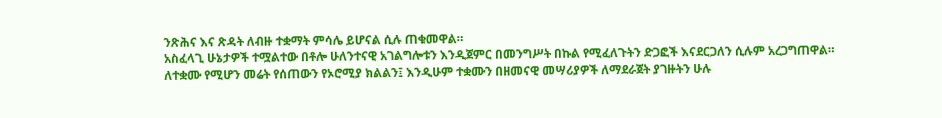ንጽሕና እና ጽዳት ለብዙ ተቋማት ምሳሌ ይሆናል ሲሉ ጠቁመዋል።
አስፈላጊ ሁኔታዎች ተሟልተው በቶሎ ሁለንተናዊ አገልግሎቱን እንዲጀምር በመንግሥት በኩል የሚፈለጉትን ድጋፎች እናደርጋለን ሲሉም አረጋግጠዋል።
ለተቋሙ የሚሆን መሬት የሰጠውን የኦሮሚያ ክልልን፤ እንዲሁም ተቋሙን በዘመናዊ መሣሪያዎች ለማደራጀት ያገዙትን ሁሉ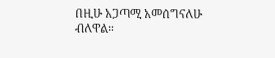በዚሁ አጋጣሚ አመሰግናለሁ ብለዋል።